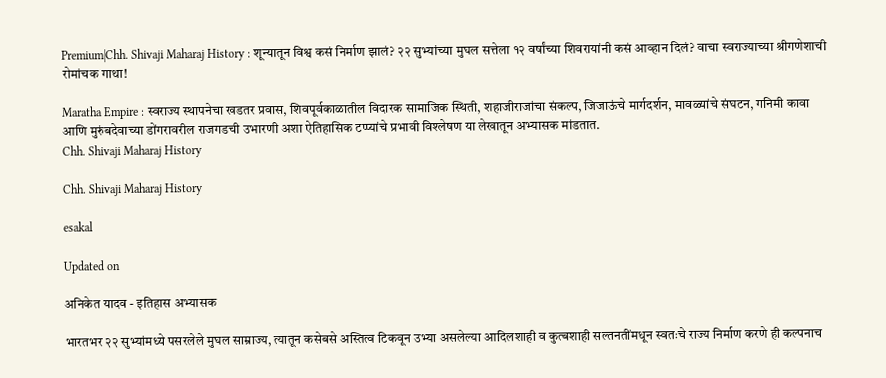Premium|Chh. Shivaji Maharaj History : शून्यातून विश्व कसं निर्माण झालं? २२ सुभ्यांच्या मुघल सत्तेला १२ वर्षांच्या शिवरायांनी कसं आव्हान दिलं? वाचा स्वराज्याच्या श्रीगणेशाची रोमांचक गाथा!

Maratha Empire : स्वराज्य स्थापनेचा खडतर प्रवास, शिवपूर्वकाळातील विदारक सामाजिक स्थिती, शहाजीराजांचा संकल्प, जिजाऊंचे मार्गदर्शन, मावळ्यांचे संघटन, गनिमी कावा आणि मुरुंबदेवाच्या डोंगरावरील राजगडची उभारणी अशा ऐतिहासिक टप्प्यांचे प्रभावी विश्लेषण या लेखातून अभ्यासक मांडतात.
Chh. Shivaji Maharaj History

Chh. Shivaji Maharaj History

esakal

Updated on

अनिकेत यादव - इतिहास अभ्यासक

भारतभर २२ सुभ्यांमध्ये पसरलेले मुघल साम्राज्य, त्यातून कसेबसे अस्तित्व टिकवून उभ्या असलेल्या आदिलशाही व कुत्बशाही सल्तनतींमधून स्वतःचे राज्य निर्माण करणे ही कल्पनाच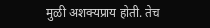मुळी अशक्यप्राय होती. तेच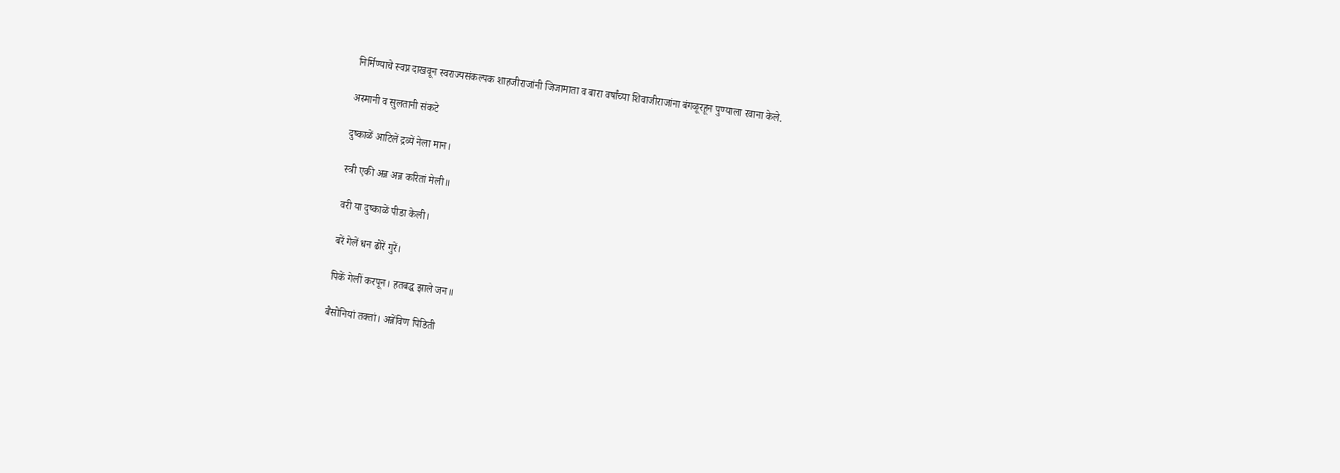निर्मिण्याचे स्वप्न दाखवून स्वराज्यसंकल्पक शाहजीराजांनी जिजामाता व बारा वर्षांच्या शिवाजीराजांना बंगळूरहून पुण्याला रवाना केले.

अस्मानी व सुलतानी संकटे

दुष्काळें आटिलें द्रव्यें नेला मान।

स्त्री एकी अन्न अन्न करितां मेली॥

वरी या दुष्काळें पीडा केली।

बरें गेलें धन ढोरें गुरें।

पिकें गेलीं करपून। हतबद्ध झाले जन॥

बैसोनियां तक्तां। अन्नेंविण पिडिती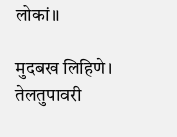लोकां॥

मुदबख लिहिणे। तेलतुपावरी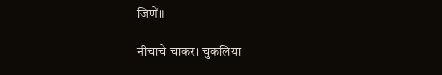जिणें॥

नीचाचे चाकर। चुकलिया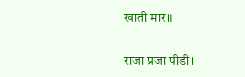खाती मार॥

राजा प्रजा पीडी।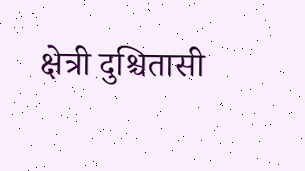क्षेत्री दुश्चितासी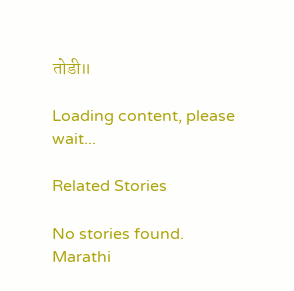तोडी॥

Loading content, please wait...

Related Stories

No stories found.
Marathi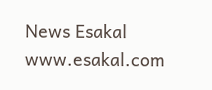News Esakal
www.esakal.com